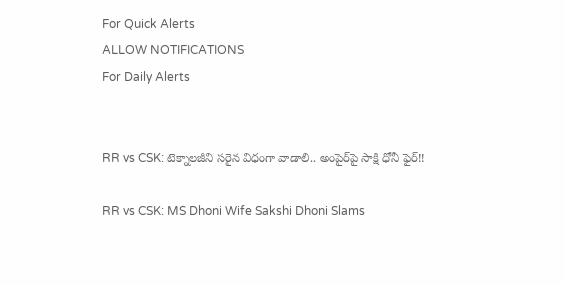For Quick Alerts
ALLOW NOTIFICATIONS
For Daily Alerts


RR vs CSK: టెక్నాలజీని సరైన విధంగా వాడాలి.. అంపైర్‌పై సాక్షి ధోనీ ఫైర్!!

RR vs CSK: MS Dhoni Wife Sakshi Dhoni Slams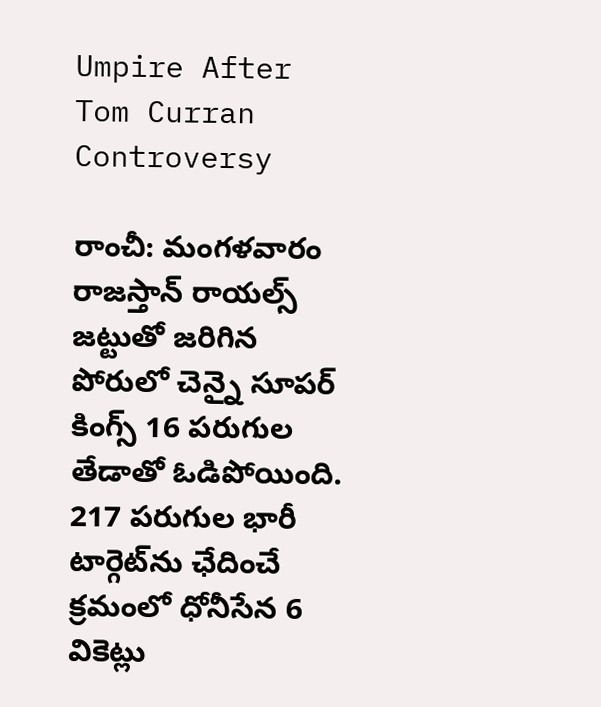Umpire After Tom Curran Controversy

రాంచీ: మంగళవారం రాజస్తాన్‌ రాయల్స్‌ జట్టుతో జరిగిన పోరులో చెన్నై సూపర్‌ కింగ్స్‌ 16 పరుగుల తేడాతో ఓడిపోయింది. 217 పరుగుల భారీ టార్గెట్‌ను ఛేదించే క్రమంలో ధోనీసేన 6 వికెట్లు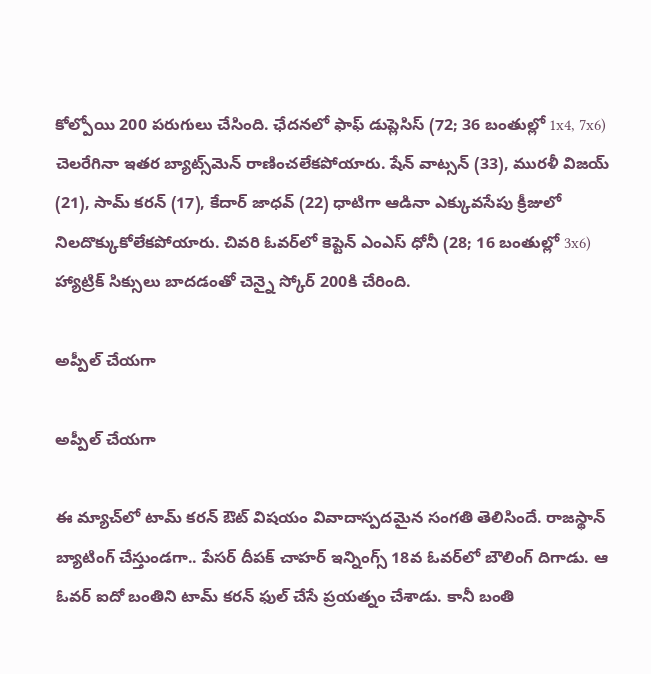కోల్పోయి 200 పరుగులు చేసింది. ఛేదనలో ఫాఫ్ డుప్లెసిస్ ‌(72; 36 బంతుల్లో 1x4, 7x6) చెలరేగినా ఇతర బ్యాట్స్‌మెన్‌ రాణించలేకపోయారు. షేన్ ‌వాట్సన్ ‌(33), మురళీ విజయ్‌ (21), సామ్‌ కరన్ ‌(17), కేదార్‌ జాధవ్ ‌(22) ధాటిగా ఆడినా ఎక్కువసేపు క్రీజులో నిలదొక్కుకోలేకపోయారు. చివరి ఓవర్‌లో కెప్టెన్‌ ఎంఎస్ ధోనీ (28; 16 బంతుల్లో 3x6) హ్యాట్రిక్‌ సిక్సులు బాదడంతో చెన్నై స్కోర్‌ 200కి చేరింది.

అప్పీల్ చేయగా

అప్పీల్ చేయగా

ఈ మ్యాచ్‌లో టామ్ కరన్ ఔట్ విషయం వివాదాస్పదమైన సంగతి తెలిసిందే. రాజస్థాన్ బ్యాటింగ్ చేస్తుండగా.. పేసర్ దీపక్ చాహర్ ఇన్నింగ్స్ 18వ ఓవర్‌లో బౌలింగ్ దిగాడు. ఆ ఓవర్ ఐదో బంతిని టామ్ కరన్ ఫుల్ చేసే ప్రయత్నం చేశాడు. కానీ బంతి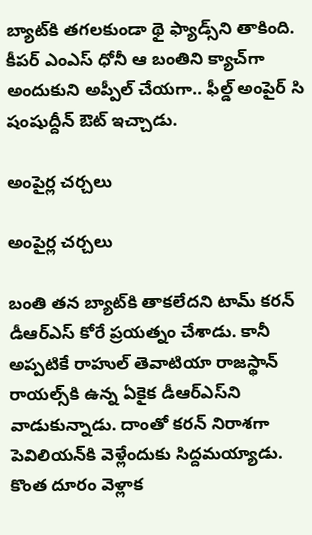బ్యాట్‌కి తగలకుండా థై ఫ్యాడ్స్‌ని తాకింది. కీపర్ ఎంఎస్ ధోనీ ఆ బంతిని క్యాచ్‌గా అందుకుని అప్పీల్ చేయగా.. ఫీల్డ్ అంపైర్ సి షంషుద్దీన్ ఔట్ ఇచ్చాడు.

అంపైర్ల చర్చలు

అంపైర్ల చర్చలు

బంతి తన బ్యాట్‌కి తాకలేదని టామ్ కరన్ డీఆర్‌ఎస్ కోరే ప్రయత్నం చేశాడు. కానీ అప్పటికే రాహుల్ తెవాటియా రాజస్థాన్ రాయల్స్‌కి ఉన్న ఏకైక డీఆర్‌ఎస్‌ని వాడుకున్నాడు. దాంతో కరన్ నిరాశగా పెవిలియన్‌కి వెళ్లేందుకు సిద్దమయ్యాడు. కొంత దూరం వెళ్లాక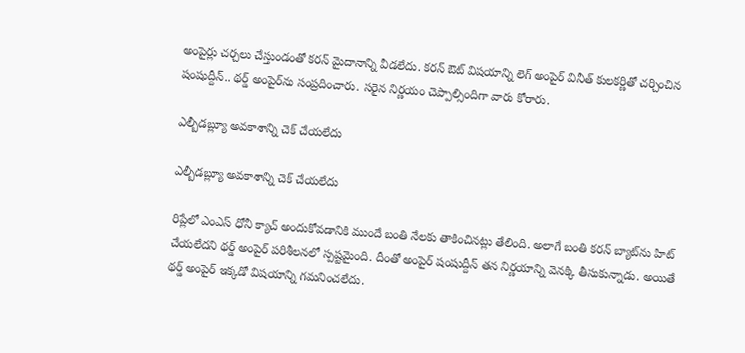అంపైర్లు చర్చలు చేస్తుండంతో కరన్ మైదానాన్ని వీడలేదు. కరన్ ఔట్ విషయాన్ని లెగ్ అంపైర్‌ వినీత్ కులకర్ణితో చర్చించిన షంషుద్దీన్.. థర్డ్ అంపైర్‌ను సంప్రదించారు. సరైన నిర్ణయం చెప్పాల్సిందిగా వారు కోరారు.

ఎల్బీడబ్ల్యూ అవకాశాన్ని చెక్ చేయలేదు

ఎల్బీడబ్ల్యూ అవకాశాన్ని చెక్ చేయలేదు

రిప్లేలో ఎంఎస్ ధోనీ క్యాచ్ అందుకోవడానికి ముందే బంతి నేలకు తాకించినట్లు తేలింది. అలాగే బంతి కరన్ బ్యాట్‌ను హిట్ చేయలేదని థర్డ్ అంపైర్‌ పరిశీలనలో స్పష్టమైంది. దీంతో అంపైర్ షంషుద్దీన్ తన నిర్ణయాన్ని వెనక్కి తీసుకున్నాడు. అయితే థర్డ్ అంపైర్ ఇక్కడో విషయాన్ని గమనించలేదు.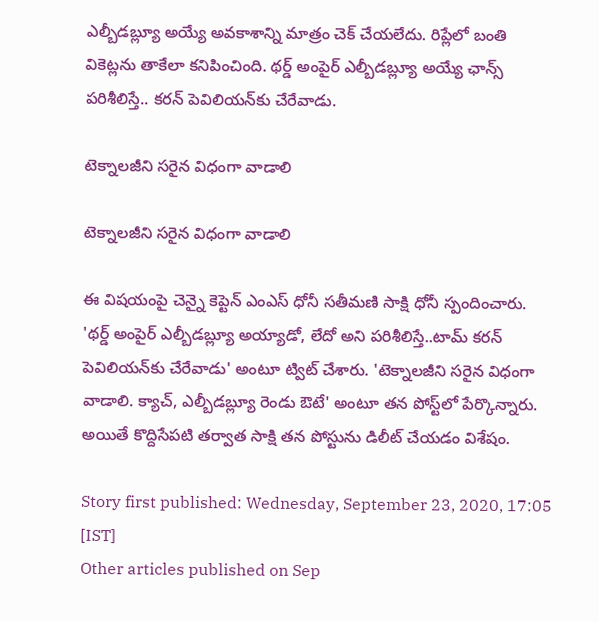ఎల్బీడబ్ల్యూ అయ్యే అవకాశాన్ని మాత్రం చెక్ చేయలేదు. రిప్లేలో బంతి వికెట్లను తాకేలా కనిపించింది. థర్డ్ అంపైర్ ఎల్బీడబ్ల్యూ అయ్యే ఛాన్స్ పరిశీలిస్తే.. కరన్ పెవిలియన్‌కు చేరేవాడు.

టెక్నాలజీని సరైన విధంగా వాడాలి

టెక్నాలజీని సరైన విధంగా వాడాలి

ఈ విషయంపై చెన్నై కెప్టెన్ ఎంఎస్ ధోనీ సతీమణి సాక్షి ధోనీ స్పందించారు. 'థర్డ్ అంపైర్ ఎల్బీడబ్ల్యూ అయ్యాడో, లేదో అని పరిశీలిస్తే..టామ్ కరన్ పెవిలియన్‌కు చేరేవాడు' అంటూ ట్విట్ చేశారు. 'టెక్నాలజీని సరైన విధంగా వాడాలి. క్యాచ్, ఎల్బీడబ్ల్యూ రెండు ఔటే' అంటూ తన పోస్ట్‌లో పేర్కొన్నారు. అయితే కొద్దిసేపటి తర్వాత సాక్షి తన పోస్టును డిలీట్ చేయడం విశేషం.

Story first published: Wednesday, September 23, 2020, 17:05 [IST]
Other articles published on Sep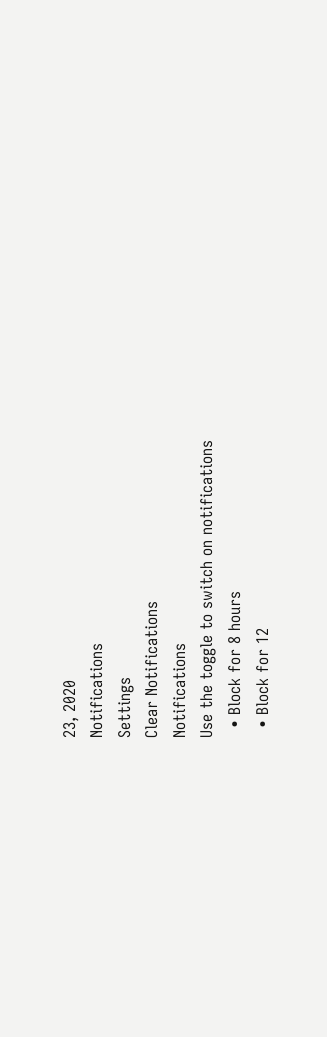23, 2020
Notifications
Settings
Clear Notifications
Notifications
Use the toggle to switch on notifications
  • Block for 8 hours
  • Block for 12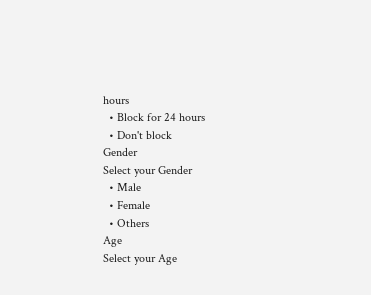hours
  • Block for 24 hours
  • Don't block
Gender
Select your Gender
  • Male
  • Female
  • Others
Age
Select your Age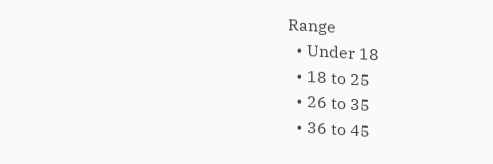Range
  • Under 18
  • 18 to 25
  • 26 to 35
  • 36 to 45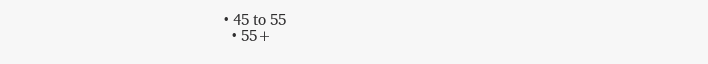• 45 to 55
  • 55+